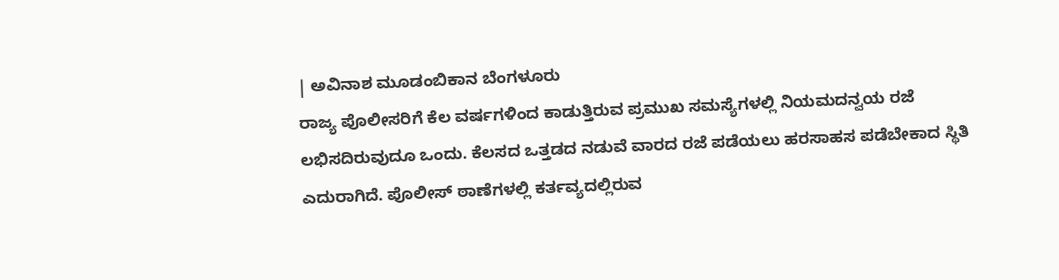| ಅವಿನಾಶ ಮೂಡಂಬಿಕಾನ ಬೆಂಗಳೂರು
ರಾಜ್ಯ ಪೊಲೀಸರಿಗೆ ಕೆಲ ವರ್ಷಗಳಿಂದ ಕಾಡುತ್ತಿರುವ ಪ್ರಮುಖ ಸಮಸ್ಯೆಗಳಲ್ಲಿ ನಿಯಮದನ್ವಯ ರಜೆ ಲಭಿಸದಿರುವುದೂ ಒಂದು. ಕೆಲಸದ ಒತ್ತಡದ ನಡುವೆ ವಾರದ ರಜೆ ಪಡೆಯಲು ಹರಸಾಹಸ ಪಡೆಬೇಕಾದ ಸ್ಥಿತಿ ಎದುರಾಗಿದೆ. ಪೊಲೀಸ್ ಠಾಣೆಗಳಲ್ಲಿ ಕರ್ತವ್ಯದಲ್ಲಿರುವ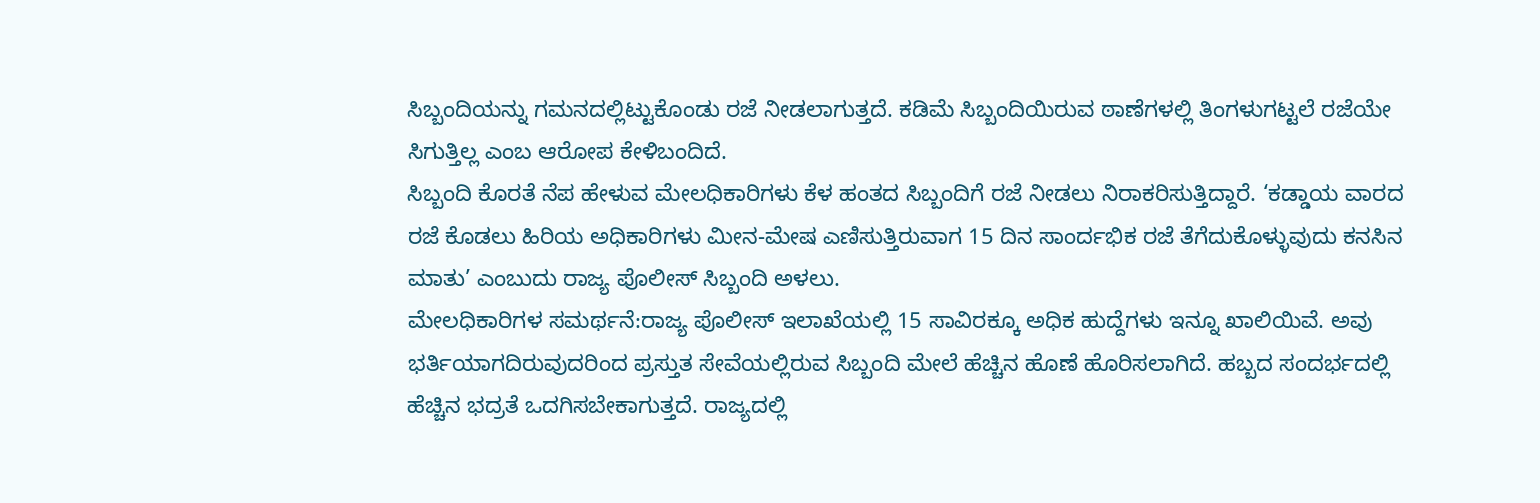ಸಿಬ್ಬಂದಿಯನ್ನು ಗಮನದಲ್ಲಿಟ್ಟುಕೊಂಡು ರಜೆ ನೀಡಲಾಗುತ್ತದೆ. ಕಡಿಮೆ ಸಿಬ್ಬಂದಿಯಿರುವ ಠಾಣೆಗಳಲ್ಲಿ ತಿಂಗಳುಗಟ್ಟಲೆ ರಜೆಯೇ ಸಿಗುತ್ತಿಲ್ಲ ಎಂಬ ಆರೋಪ ಕೇಳಿಬಂದಿದೆ.
ಸಿಬ್ಬಂದಿ ಕೊರತೆ ನೆಪ ಹೇಳುವ ಮೇಲಧಿಕಾರಿಗಳು ಕೆಳ ಹಂತದ ಸಿಬ್ಬಂದಿಗೆ ರಜೆ ನೀಡಲು ನಿರಾಕರಿಸುತ್ತಿದ್ದಾರೆ. ‘ಕಡ್ಡಾಯ ವಾರದ ರಜೆ ಕೊಡಲು ಹಿರಿಯ ಅಧಿಕಾರಿಗಳು ಮೀನ-ಮೇಷ ಎಣಿಸುತ್ತಿರುವಾಗ 15 ದಿನ ಸಾಂರ್ದಭಿಕ ರಜೆ ತೆಗೆದುಕೊಳ್ಳುವುದು ಕನಸಿನ ಮಾತು’ ಎಂಬುದು ರಾಜ್ಯ ಪೊಲೀಸ್ ಸಿಬ್ಬಂದಿ ಅಳಲು.
ಮೇಲಧಿಕಾರಿಗಳ ಸಮರ್ಥನೆ:ರಾಜ್ಯ ಪೊಲೀಸ್ ಇಲಾಖೆಯಲ್ಲಿ 15 ಸಾವಿರಕ್ಕೂ ಅಧಿಕ ಹುದ್ದೆಗಳು ಇನ್ನೂ ಖಾಲಿಯಿವೆ. ಅವು ಭರ್ತಿಯಾಗದಿರುವುದರಿಂದ ಪ್ರಸ್ತುತ ಸೇವೆಯಲ್ಲಿರುವ ಸಿಬ್ಬಂದಿ ಮೇಲೆ ಹೆಚ್ಚಿನ ಹೊಣೆ ಹೊರಿಸಲಾಗಿದೆ. ಹಬ್ಬದ ಸಂದರ್ಭದಲ್ಲಿ ಹೆಚ್ಚಿನ ಭದ್ರತೆ ಒದಗಿಸಬೇಕಾಗುತ್ತದೆ. ರಾಜ್ಯದಲ್ಲಿ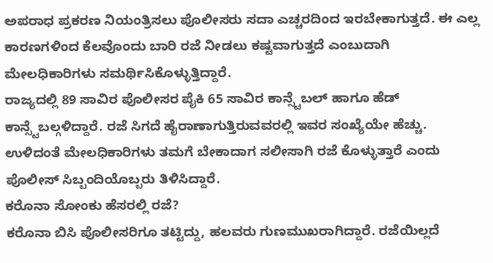ಅಪರಾಧ ಪ್ರಕರಣ ನಿಯಂತ್ರಿಸಲು ಪೊಲೀಸರು ಸದಾ ಎಚ್ಚರದಿಂದ ಇರಬೇಕಾಗುತ್ತದೆ. ಈ ಎಲ್ಲ ಕಾರಣಗಳಿಂದ ಕೆಲವೊಂದು ಬಾರಿ ರಜೆ ನೀಡಲು ಕಷ್ಟವಾಗುತ್ತದೆ ಎಂಬುದಾಗಿ ಮೇಲಧಿಕಾರಿಗಳು ಸಮರ್ಥಿಸಿಕೊಳ್ಳುತ್ತಿದ್ದಾರೆ.
ರಾಜ್ಯದಲ್ಲಿ 89 ಸಾವಿರ ಪೊಲೀಸರ ಪೈಕಿ 65 ಸಾವಿರ ಕಾನ್ಸ್ಟೆಬಲ್ ಹಾಗೂ ಹೆಡ್ ಕಾನ್ಸ್ಟೆಬಲ್ಗಳಿದ್ದಾರೆ. ರಜೆ ಸಿಗದೆ ಹೈರಾಣಾಗುತ್ತಿರುವವರಲ್ಲಿ ಇವರ ಸಂಖ್ಯೆಯೇ ಹೆಚ್ಚು. ಉಳಿದಂತೆ ಮೇಲಧಿಕಾರಿಗಳು ತಮಗೆ ಬೇಕಾದಾಗ ಸಲೀಸಾಗಿ ರಜೆ ಕೊಳ್ಳುತ್ತಾರೆ ಎಂದು ಪೊಲೀಸ್ ಸಿಬ್ಬಂದಿಯೊಬ್ಬರು ತಿಳಿಸಿದ್ದಾರೆ.
ಕರೊನಾ ಸೋಂಕು ಹೆಸರಲ್ಲಿ ರಜೆ?
ಕರೊನಾ ಬಿಸಿ ಪೊಲೀಸರಿಗೂ ತಟ್ಟಿದ್ದು, ಹಲವರು ಗುಣಮುಖರಾಗಿದ್ದಾರೆ. ರಜೆಯಿಲ್ಲದೆ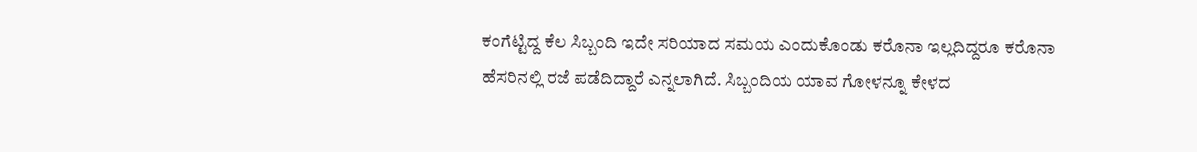ಕಂಗೆಟ್ಟಿದ್ದ ಕೆಲ ಸಿಬ್ಬಂದಿ ಇದೇ ಸರಿಯಾದ ಸಮಯ ಎಂದುಕೊಂಡು ಕರೊನಾ ಇಲ್ಲದಿದ್ದರೂ ಕರೊನಾ ಹೆಸರಿನಲ್ಲಿ ರಜೆ ಪಡೆದಿದ್ದಾರೆ ಎನ್ನಲಾಗಿದೆ. ಸಿಬ್ಬಂದಿಯ ಯಾವ ಗೋಳನ್ನೂ ಕೇಳದ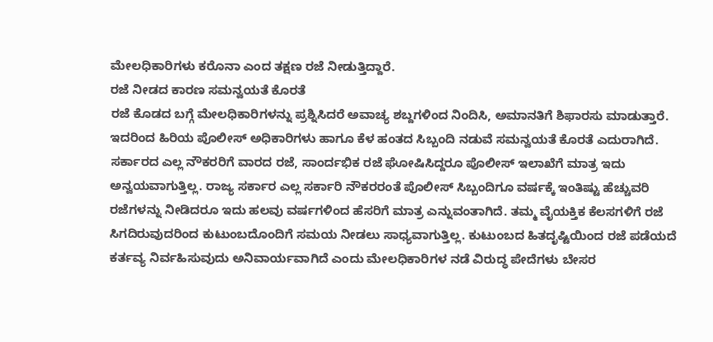ಮೇಲಧಿಕಾರಿಗಳು ಕರೊನಾ ಎಂದ ತಕ್ಷಣ ರಜೆ ನೀಡುತ್ತಿದ್ದಾರೆ.
ರಜೆ ನೀಡದ ಕಾರಣ ಸಮನ್ವಯತೆ ಕೊರತೆ
ರಜೆ ಕೊಡದ ಬಗ್ಗೆ ಮೇಲಧಿಕಾರಿಗಳನ್ನು ಪ್ರಶ್ನಿಸಿದರೆ ಅವಾಚ್ಯ ಶಬ್ದಗಳಿಂದ ನಿಂದಿಸಿ, ಅಮಾನತಿಗೆ ಶಿಫಾರಸು ಮಾಡುತ್ತಾರೆ. ಇದರಿಂದ ಹಿರಿಯ ಪೊಲೀಸ್ ಅಧಿಕಾರಿಗಳು ಹಾಗೂ ಕೆಳ ಹಂತದ ಸಿಬ್ಬಂದಿ ನಡುವೆ ಸಮನ್ವಯತೆ ಕೊರತೆ ಎದುರಾಗಿದೆ. ಸರ್ಕಾರದ ಎಲ್ಲ ನೌಕರರಿಗೆ ವಾರದ ರಜೆ, ಸಾಂರ್ದಭಿಕ ರಜೆ ಘೋಷಿಸಿದ್ದರೂ ಪೊಲೀಸ್ ಇಲಾಖೆಗೆ ಮಾತ್ರ ಇದು ಅನ್ವಯವಾಗುತ್ತಿಲ್ಲ. ರಾಜ್ಯ ಸರ್ಕಾರ ಎಲ್ಲ ಸರ್ಕಾರಿ ನೌಕರರಂತೆ ಪೊಲೀಸ್ ಸಿಬ್ಬಂದಿಗೂ ವರ್ಷಕ್ಕೆ ಇಂತಿಷ್ಟು ಹೆಚ್ಚುವರಿ ರಜೆಗಳನ್ನು ನೀಡಿದರೂ ಇದು ಹಲವು ವರ್ಷಗಳಿಂದ ಹೆಸರಿಗೆ ಮಾತ್ರ ಎನ್ನುವಂತಾಗಿದೆ. ತಮ್ಮ ವೈಯಕ್ತಿಕ ಕೆಲಸಗಳಿಗೆ ರಜೆ ಸಿಗದಿರುವುದರಿಂದ ಕುಟುಂಬದೊಂದಿಗೆ ಸಮಯ ನೀಡಲು ಸಾಧ್ಯವಾಗುತ್ತಿಲ್ಲ. ಕುಟುಂಬದ ಹಿತದೃಷ್ಟಿಯಿಂದ ರಜೆ ಪಡೆಯದೆ ಕರ್ತವ್ಯ ನಿರ್ವಹಿಸುವುದು ಅನಿವಾರ್ಯವಾಗಿದೆ ಎಂದು ಮೇಲಧಿಕಾರಿಗಳ ನಡೆ ವಿರುದ್ಧ ಪೇದೆಗಳು ಬೇಸರ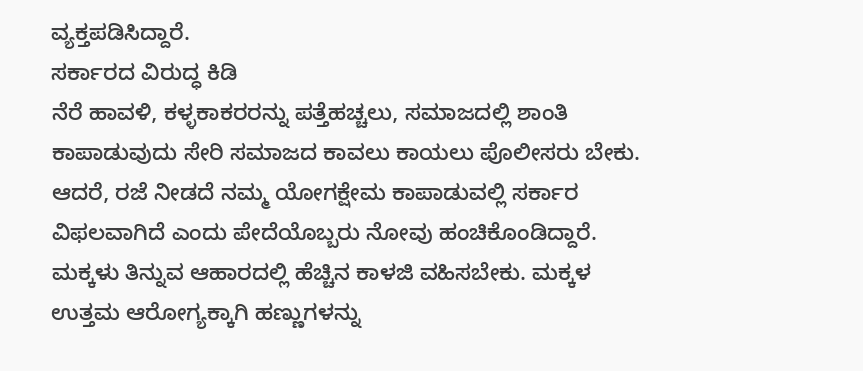ವ್ಯಕ್ತಪಡಿಸಿದ್ದಾರೆ.
ಸರ್ಕಾರದ ವಿರುದ್ಧ ಕಿಡಿ
ನೆರೆ ಹಾವಳಿ, ಕಳ್ಳಕಾಕರರನ್ನು ಪತ್ತೆಹಚ್ಚಲು, ಸಮಾಜದಲ್ಲಿ ಶಾಂತಿ ಕಾಪಾಡುವುದು ಸೇರಿ ಸಮಾಜದ ಕಾವಲು ಕಾಯಲು ಪೊಲೀಸರು ಬೇಕು. ಆದರೆ, ರಜೆ ನೀಡದೆ ನಮ್ಮ ಯೋಗಕ್ಷೇಮ ಕಾಪಾಡುವಲ್ಲಿ ಸರ್ಕಾರ ವಿಫಲವಾಗಿದೆ ಎಂದು ಪೇದೆಯೊಬ್ಬರು ನೋವು ಹಂಚಿಕೊಂಡಿದ್ದಾರೆ.
ಮಕ್ಕಳು ತಿನ್ನುವ ಆಹಾರದಲ್ಲಿ ಹೆಚ್ಚಿನ ಕಾಳಜಿ ವಹಿಸಬೇಕು. ಮಕ್ಕಳ ಉತ್ತಮ ಆರೋಗ್ಯಕ್ಕಾಗಿ ಹಣ್ಣುಗಳನ್ನು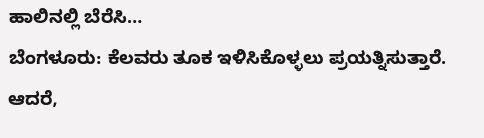ಹಾಲಿನಲ್ಲಿ ಬೆರೆಸಿ…
ಬೆಂಗಳೂರು: ಕೆಲವರು ತೂಕ ಇಳಿಸಿಕೊಳ್ಳಲು ಪ್ರಯತ್ನಿಸುತ್ತಾರೆ. ಆದರೆ,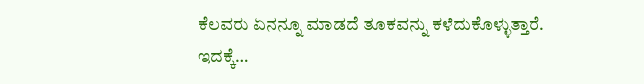ಕೆಲವರು ಏನನ್ನೂ ಮಾಡದೆ ತೂಕವನ್ನು ಕಳೆದುಕೊಳ್ಳುತ್ತಾರೆ. ಇದಕ್ಕೆ…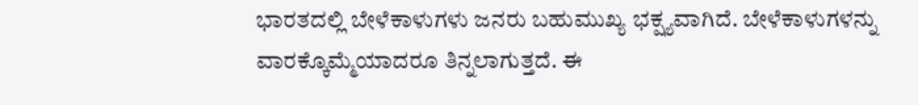ಭಾರತದಲ್ಲಿ ಬೇಳೆಕಾಳುಗಳು ಜನರು ಬಹುಮುಖ್ಯ ಭಕ್ಷ್ಯವಾಗಿದೆ. ಬೇಳೆಕಾಳುಗಳನ್ನು ವಾರಕ್ಕೊಮ್ಮೆಯಾದರೂ ತಿನ್ನಲಾಗುತ್ತದೆ. ಈ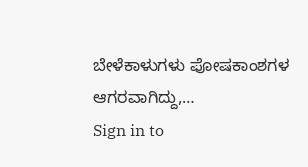ಬೇಳೆಕಾಳುಗಳು ಪೋಷಕಾಂಶಗಳ ಆಗರವಾಗಿದ್ದು,…
Sign in to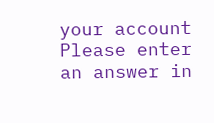your account
Please enter an answer in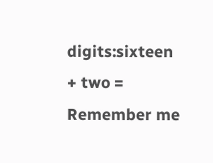digits:sixteen + two =
Remember me